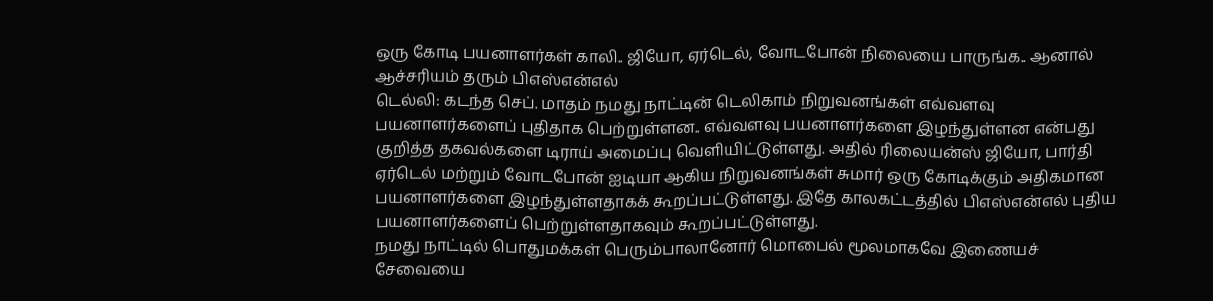ஒரு கோடி பயனாளர்கள் காலி.. ஜியோ, ஏர்டெல், வோடபோன் நிலையை பாருங்க.. ஆனால் ஆச்சரியம் தரும் பிஎஸ்என்எல்
டெல்லி: கடந்த செப். மாதம் நமது நாட்டின் டெலிகாம் நிறுவனங்கள் எவ்வளவு பயனாளர்களைப் புதிதாக பெற்றுள்ளன.. எவ்வளவு பயனாளர்களை இழந்துள்ளன என்பது குறித்த தகவல்களை டிராய் அமைப்பு வெளியிட்டுள்ளது. அதில் ரிலையன்ஸ் ஜியோ, பார்தி ஏர்டெல் மற்றும் வோடபோன் ஐடியா ஆகிய நிறுவனங்கள் சுமார் ஒரு கோடிக்கும் அதிகமான பயனாளர்களை இழந்துள்ளதாகக் கூறப்பட்டுள்ளது. இதே காலகட்டத்தில் பிஎஸ்என்எல் புதிய பயனாளர்களைப் பெற்றுள்ளதாகவும் கூறப்பட்டுள்ளது.
நமது நாட்டில் பொதுமக்கள் பெரும்பாலானோர் மொபைல் மூலமாகவே இணையச் சேவையை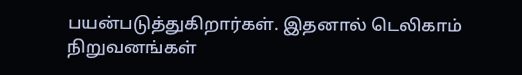பயன்படுத்துகிறார்கள். இதனால் டெலிகாம் நிறுவனங்கள்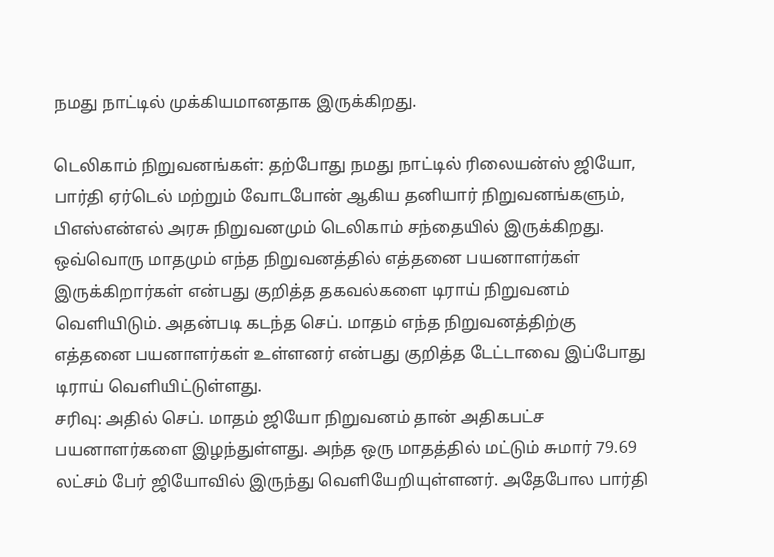நமது நாட்டில் முக்கியமானதாக இருக்கிறது.

டெலிகாம் நிறுவனங்கள்: தற்போது நமது நாட்டில் ரிலையன்ஸ் ஜியோ, பார்தி ஏர்டெல் மற்றும் வோடபோன் ஆகிய தனியார் நிறுவனங்களும், பிஎஸ்என்எல் அரசு நிறுவனமும் டெலிகாம் சந்தையில் இருக்கிறது. ஒவ்வொரு மாதமும் எந்த நிறுவனத்தில் எத்தனை பயனாளர்கள் இருக்கிறார்கள் என்பது குறித்த தகவல்களை டிராய் நிறுவனம் வெளியிடும். அதன்படி கடந்த செப். மாதம் எந்த நிறுவனத்திற்கு எத்தனை பயனாளர்கள் உள்ளனர் என்பது குறித்த டேட்டாவை இப்போது டிராய் வெளியிட்டுள்ளது.
சரிவு: அதில் செப். மாதம் ஜியோ நிறுவனம் தான் அதிகபட்ச பயனாளர்களை இழந்துள்ளது. அந்த ஒரு மாதத்தில் மட்டும் சுமார் 79.69 லட்சம் பேர் ஜியோவில் இருந்து வெளியேறியுள்ளனர். அதேபோல பார்தி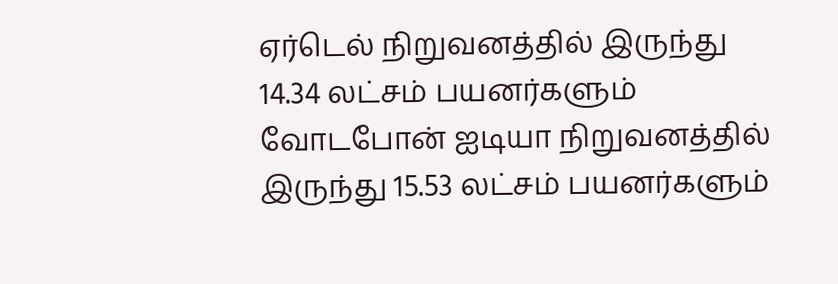ஏர்டெல் நிறுவனத்தில் இருந்து 14.34 லட்சம் பயனர்களும் வோடபோன் ஐடியா நிறுவனத்தில் இருந்து 15.53 லட்சம் பயனர்களும்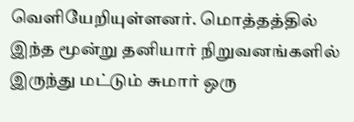வெளியேறியுள்ளனர். மொத்தத்தில் இந்த மூன்று தனியார் நிறுவனங்களில் இருந்து மட்டும் சுமார் ஒரு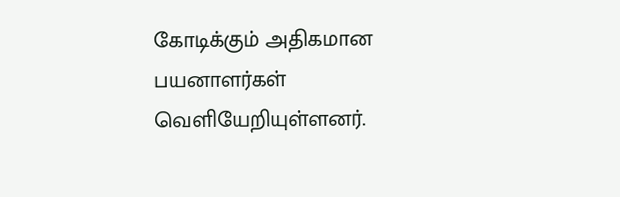கோடிக்கும் அதிகமான பயனாளர்கள் வெளியேறியுள்ளனர்.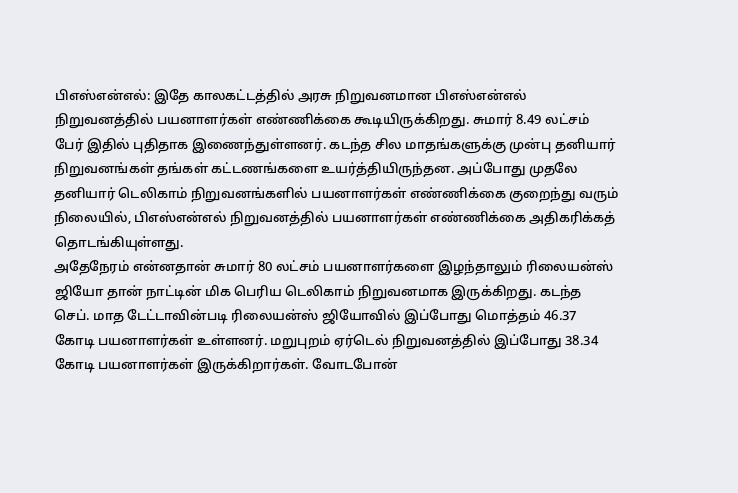பிஎஸ்என்எல்: இதே காலகட்டத்தில் அரசு நிறுவனமான பிஎஸ்என்எல் நிறுவனத்தில் பயனாளர்கள் எண்ணிக்கை கூடியிருக்கிறது. சுமார் 8.49 லட்சம் பேர் இதில் புதிதாக இணைந்துள்ளனர். கடந்த சில மாதங்களுக்கு முன்பு தனியார் நிறுவனங்கள் தங்கள் கட்டணங்களை உயர்த்தியிருந்தன. அப்போது முதலே தனியார் டெலிகாம் நிறுவனங்களில் பயனாளர்கள் எண்ணிக்கை குறைந்து வரும் நிலையில், பிஎஸ்என்எல் நிறுவனத்தில் பயனாளர்கள் எண்ணிக்கை அதிகரிக்கத் தொடங்கியுள்ளது.
அதேநேரம் என்னதான் சுமார் 80 லட்சம் பயனாளர்களை இழந்தாலும் ரிலையன்ஸ் ஜியோ தான் நாட்டின் மிக பெரிய டெலிகாம் நிறுவனமாக இருக்கிறது. கடந்த செப். மாத டேட்டாவின்படி ரிலையன்ஸ் ஜியோவில் இப்போது மொத்தம் 46.37 கோடி பயனாளர்கள் உள்ளனர். மறுபுறம் ஏர்டெல் நிறுவனத்தில் இப்போது 38.34 கோடி பயனாளர்கள் இருக்கிறார்கள். வோடபோன்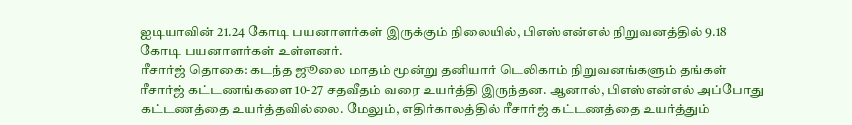ஐடியாவின் 21.24 கோடி பயனாளர்கள் இருக்கும் நிலையில், பிஎஸ்என்எல் நிறுவனத்தில் 9.18 கோடி பயனாளர்கள் உள்ளனர்.
ரீசார்ஜ் தொகை: கடந்த ஜூலை மாதம் மூன்று தனியார் டெலிகாம் நிறுவனங்களும் தங்கள் ரீசார்ஜ் கட்டணங்களை 10-27 சதவீதம் வரை உயர்த்தி இருந்தன. ஆனால், பிஎஸ்என்எல் அப்போது கட்டணத்தை உயர்த்தவில்லை. மேலும், எதிர்காலத்தில் ரீசார்ஜ் கட்டணத்தை உயர்த்தும்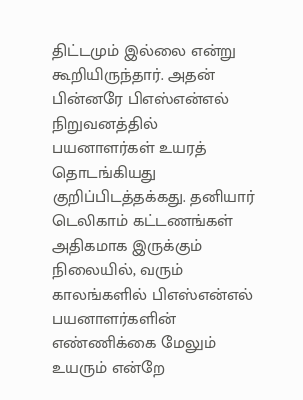திட்டமும் இல்லை என்று கூறியிருந்தார். அதன் பின்னரே பிஎஸ்என்எல் நிறுவனத்தில் பயனாளர்கள் உயரத் தொடங்கியது குறிப்பிடத்தக்கது. தனியார் டெலிகாம் கட்டணங்கள் அதிகமாக இருக்கும் நிலையில், வரும் காலங்களில் பிஎஸ்என்எல் பயனாளர்களின் எண்ணிக்கை மேலும் உயரும் என்றே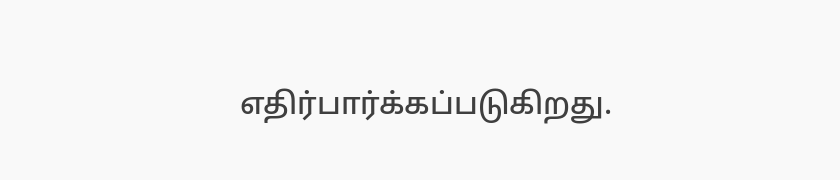எதிர்பார்க்கப்படுகிறது.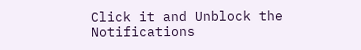Click it and Unblock the Notifications